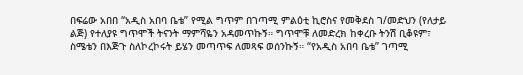በፍሬው አበበ “አዲስ አበባ ቤቴ” የሚል ግጥም በገጣሚ ምልዕቲ ኪሮስና የመቅደስ ገ/መድህን (የለታይ ልጅ) የተለያዩ ግጥሞች ትናንት ማምሻዬን አዳመጥኩኝ። ግጥሞቹ ለመድረክ ከቀረቡ ትንሽ ቢቆዩም፣ ስሜቴን በእጅጉ ስለኮረኮሩት ይሄን መጣጥፍ ለመጻፍ ወሰንኩኝ። “የአዲስ አበባ ቤቴ” ገጣሚ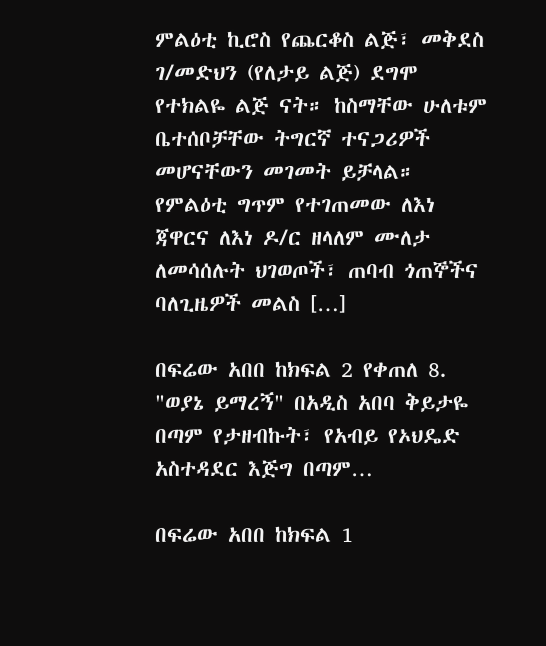ምልዕቲ ኪሮስ የጨርቆስ ልጅ፣ መቅደስ ገ/መድህን (የለታይ ልጅ) ደግሞ የተክልዬ ልጅ ናት። ከስማቸው ሁለቱም ቤተሰቦቻቸው ትግርኛ ተናጋሪዎች መሆናቸውን መገመት ይቻላል። የምልዕቲ ግጥም የተገጠመው ለእነ ጃዋርና ለእነ ዶ/ር ዘላለም ሙለታ ለመሳሰሉት ህገወጦች፣ ጠባብ ጎጠኞችና ባለጊዜዎች መልስ […]

በፍሬው አበበ ከክፍል 2 የቀጠለ 8. "ወያኔ ይማረኝ" በአዲስ አበባ ቅይታዬ በጣም የታዘብኩት፣ የአብይ የኦህዴድ አስተዳደር እጅግ በጣም…

በፍሬው አበበ ከክፍል 1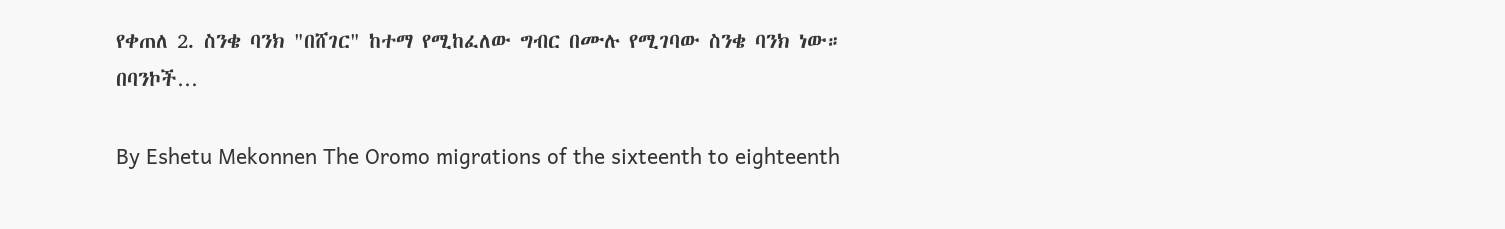የቀጠለ 2. ስንቄ ባንክ "በሸገር" ከተማ የሚከፈለው ግብር በሙሉ የሚገባው ስንቄ ባንክ ነው። በባንኮች…

By Eshetu Mekonnen The Oromo migrations of the sixteenth to eighteenth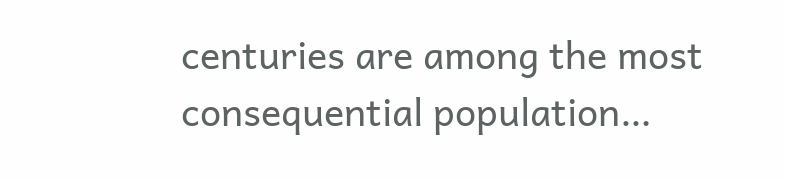centuries are among the most consequential population…